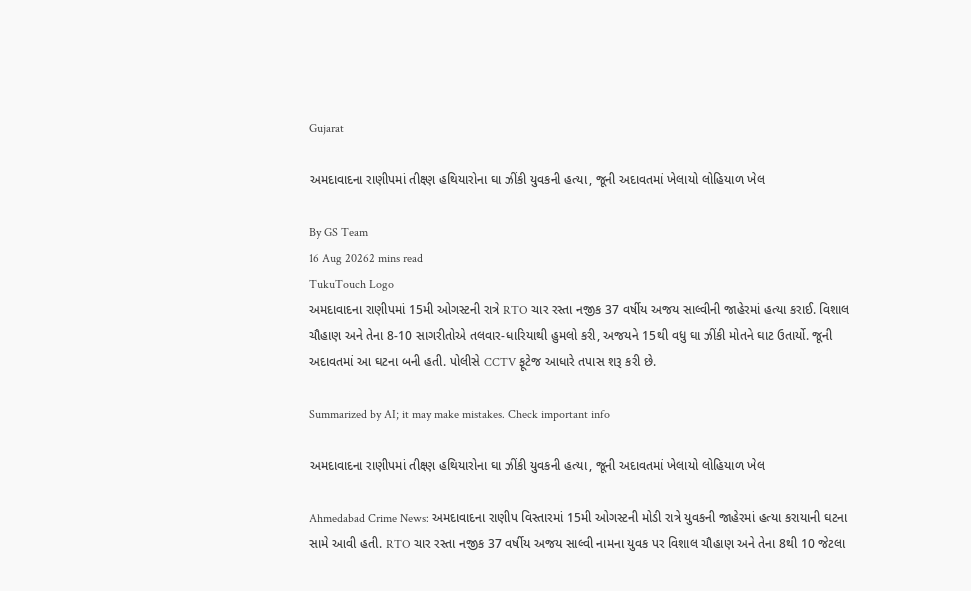Gujarat

અમદાવાદના રાણીપમાં તીક્ષ્ણ હથિયારોના ઘા ઝીંકી યુવકની હત્યા, જૂની અદાવતમાં ખેલાયો લોહિયાળ ખેલ

By GS Team
16 Aug 20262 mins read
TukuTouch Logo
અમદાવાદના રાણીપમાં 15મી ઓગસ્ટની રાત્રે RTO ચાર રસ્તા નજીક 37 વર્ષીય અજય સાલ્વીની જાહેરમાં હત્યા કરાઈ. વિશાલ ચૌહાણ અને તેના 8-10 સાગરીતોએ તલવાર-ધારિયાથી હુમલો કરી, અજયને 15થી વધુ ઘા ઝીંકી મોતને ઘાટ ઉતાર્યો. જૂની અદાવતમાં આ ઘટના બની હતી. પોલીસે CCTV ફૂટેજ આધારે તપાસ શરૂ કરી છે.

Summarized by AI; it may make mistakes. Check important info

અમદાવાદના રાણીપમાં તીક્ષ્ણ હથિયારોના ઘા ઝીંકી યુવકની હત્યા, જૂની અદાવતમાં ખેલાયો લોહિયાળ ખેલ

Ahmedabad Crime News: અમદાવાદના રાણીપ વિસ્તારમાં 15મી ઓગસ્ટની મોડી રાત્રે યુવકની જાહેરમાં હત્યા કરાયાની ઘટના સામે આવી હતી. RTO ચાર રસ્તા નજીક 37 વર્ષીય અજય સાલ્વી નામના યુવક પર વિશાલ ચૌહાણ અને તેના 8થી 10 જેટલા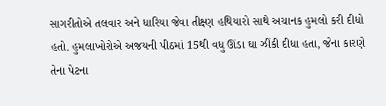સાગરીતોએ તલવાર અને ધારિયા જેવા તીક્ષ્ણ હથિયારો સાથે અચાનક હુમલો કરી દીધો હતો. હુમલાખોરોએ અજયની પીઠમાં 15થી વધુ ઊંડા ઘા ઝીંકી દીધા હતા, જેના કારણે તેના પેટના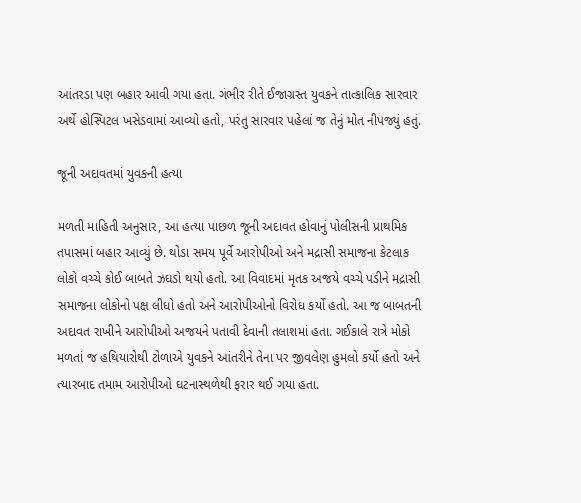આંતરડા પણ બહાર આવી ગયા હતા. ગંભીર રીતે ઈજાગ્રસ્ત યુવકને તાત્કાલિક સારવાર અર્થે હોસ્પિટલ ખસેડવામાં આવ્યો હતો, પરંતુ સારવાર પહેલાં જ તેનું મોત નીપજ્યું હતું.

જૂની અદાવતમાં યુવકની હત્યા

મળતી માહિતી અનુસાર, આ હત્યા પાછળ જૂની અદાવત હોવાનું પોલીસની પ્રાથમિક તપાસમાં બહાર આવ્યું છે. થોડા સમય પૂર્વે આરોપીઓ અને મદ્રાસી સમાજના કેટલાક લોકો વચ્ચે કોઈ બાબતે ઝઘડો થયો હતો. આ વિવાદમાં મૃતક અજયે વચ્ચે પડીને મદ્રાસી સમાજના લોકોનો પક્ષ લીધો હતો અને આરોપીઓનો વિરોધ કર્યો હતો. આ જ બાબતની અદાવત રાખીને આરોપીઓ અજયને પતાવી દેવાની તલાશમાં હતા. ગઈકાલે રાત્રે મોકો મળતાં જ હથિયારોથી ટોળાએ યુવકને આંતરીને તેના પર જીવલેણ હુમલો કર્યો હતો અને ત્યારબાદ તમામ આરોપીઓ ઘટનાસ્થળેથી ફરાર થઈ ગયા હતા.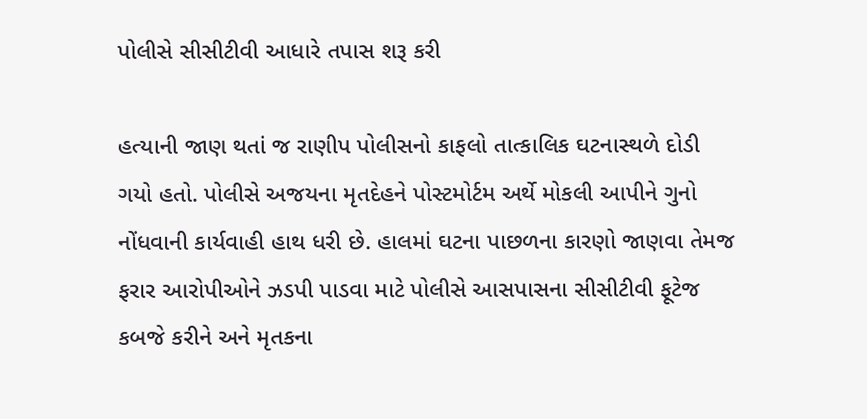પોલીસે સીસીટીવી આધારે તપાસ શરૂ કરી

હત્યાની જાણ થતાં જ રાણીપ પોલીસનો કાફલો તાત્કાલિક ઘટનાસ્થળે દોડી ગયો હતો. પોલીસે અજયના મૃતદેહને પોસ્ટમોર્ટમ અર્થે મોકલી આપીને ગુનો નોંધવાની કાર્યવાહી હાથ ધરી છે. હાલમાં ઘટના પાછળના કારણો જાણવા તેમજ ફરાર આરોપીઓને ઝડપી પાડવા માટે પોલીસે આસપાસના સીસીટીવી ફૂટેજ કબજે કરીને અને મૃતકના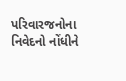પરિવારજનોના નિવેદનો નોંધીને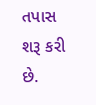તપાસ શરૂ કરી છે.